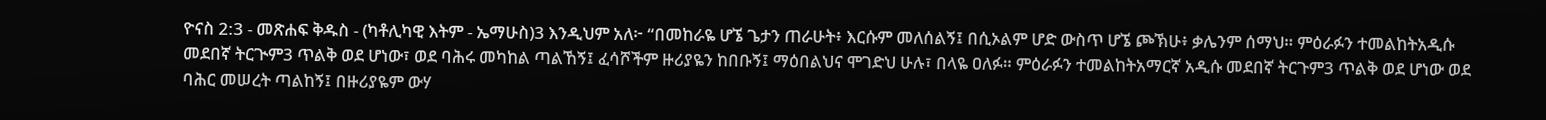ዮናስ 2:3 - መጽሐፍ ቅዱስ - (ካቶሊካዊ እትም - ኤማሁስ)3 እንዲህም አለ፦ “በመከራዬ ሆኜ ጌታን ጠራሁት፥ እርሱም መለሰልኝ፤ በሲኦልም ሆድ ውስጥ ሆኜ ጮኽሁ፥ ቃሌንም ሰማህ። ምዕራፉን ተመልከትአዲሱ መደበኛ ትርጒም3 ጥልቅ ወደ ሆነው፣ ወደ ባሕሩ መካከል ጣልኸኝ፤ ፈሳሾችም ዙሪያዬን ከበቡኝ፤ ማዕበልህና ሞገድህ ሁሉ፣ በላዬ ዐለፉ። ምዕራፉን ተመልከትአማርኛ አዲሱ መደበኛ ትርጉም3 ጥልቅ ወደ ሆነው ወደ ባሕር መሠረት ጣልከኝ፤ በዙሪያዬም ውሃ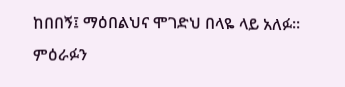ከበበኝ፤ ማዕበልህና ሞገድህ በላዬ ላይ አለፉ። ምዕራፉን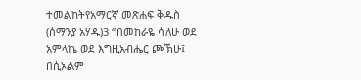ተመልከትየአማርኛ መጽሐፍ ቅዱስ (ሰማንያ አሃዱ)3 “በመከራዬ ሳለሁ ወደ አምላኬ ወደ እግዚአብሔር ጮኽሁ፤ በሲኦልም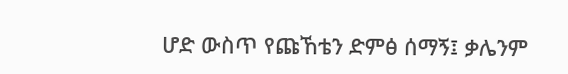ሆድ ውስጥ የጩኸቴን ድምፅ ሰማኝ፤ ቃሌንም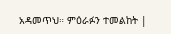አዳመጥህ። ምዕራፉን ተመልከት |